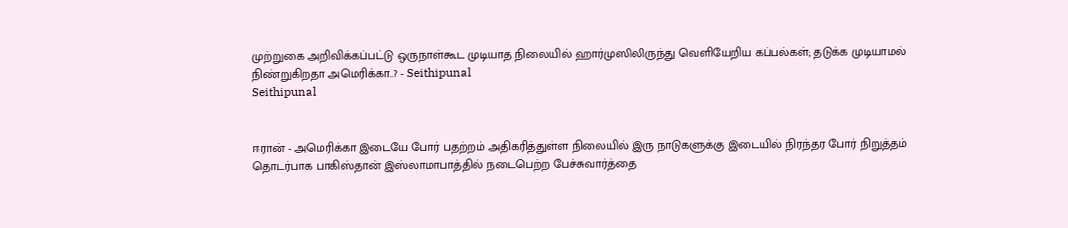முற்றுகை அறிவிக்கப்பட்டு ஒருநாள்கூட முடியாத நிலையில் ஹார்முஸிலிருந்து வெளியேறிய கப்பல்கள்; தடுக்க முடியாமல் நிண்றுகிறதா அமெரிக்கா..? - Seithipunal
Seithipunal


ஈரான் - அமெரிக்கா இடையே போர் பதற்றம் அதிகரித்துள்ள நிலையில் இரு நாடுகளுக்கு இடையில் நிரந்தர போர் நிறுத்தம் தொடர்பாக பாகிஸ்தான் இஸ்லாமாபாத்தில் நடைபெற்ற பேச்சுவார்த்தை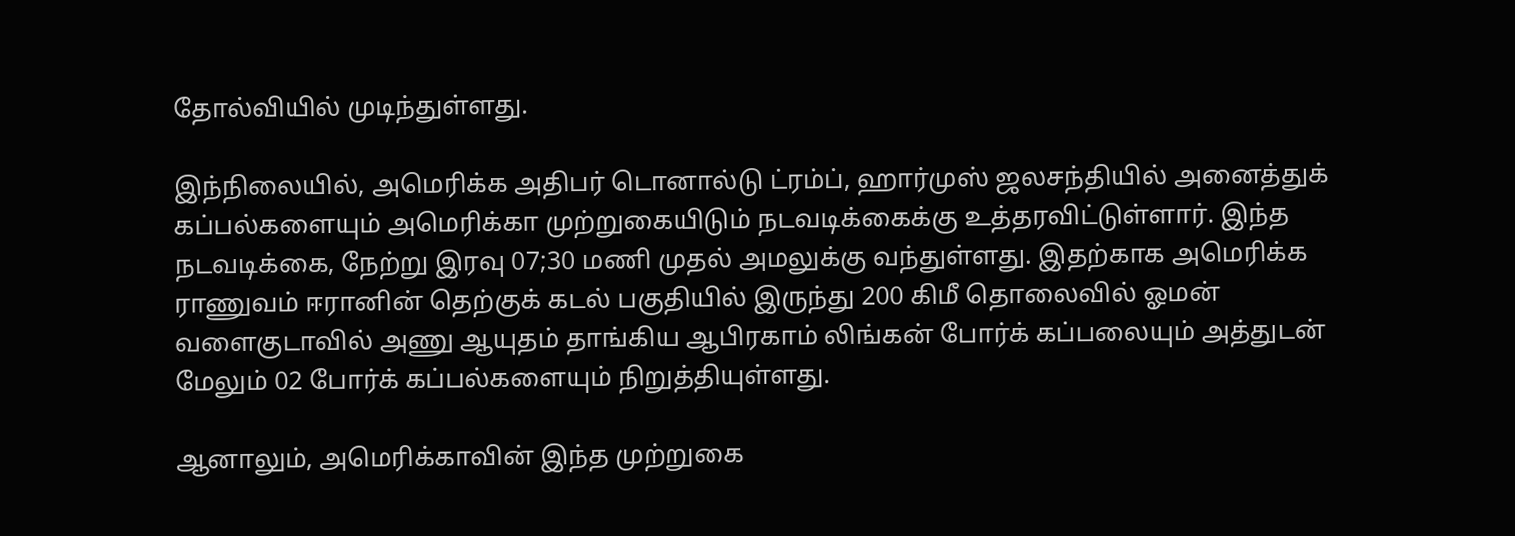தோல்வியில் முடிந்துள்ளது.

இந்நிலையில், அமெரிக்க அதிபர் டொனால்டு ட்ரம்ப், ஹார்முஸ் ஜலசந்தியில் அனைத்துக் கப்பல்களையும் அமெரிக்கா முற்றுகையிடும் நடவடிக்கைக்கு உத்தரவிட்டுள்ளார். இந்த நடவடிக்கை, நேற்று இரவு 07;30 மணி முதல் அமலுக்கு வந்துள்ளது. இதற்காக அமெரிக்க ராணுவம் ஈரானின் தெற்குக் கடல் பகுதியில் இருந்து 200 கிமீ தொலைவில் ஓமன் வளைகுடாவில் அணு ஆயுதம் தாங்கிய ஆபிரகாம் லிங்கன் போர்க் கப்பலையும் அத்துடன் மேலும் 02 போர்க் கப்பல்களையும் நிறுத்தியுள்ளது.

ஆனாலும், அமெரிக்காவின் இந்த முற்றுகை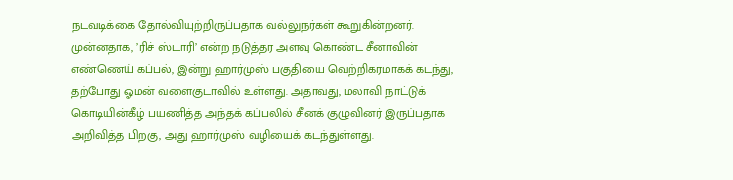நடவடிக்கை தோல்வியுற்றிருப்பதாக வல்லுநர்கள் கூறுகின்றனர். முன்னதாக, ’ரிச் ஸ்டாரி’ என்ற நடுத்தர அளவு கொண்ட சீனாவின் எண்ணெய் கப்பல், இன்று ஹார்முஸ் பகுதியை வெற்றிகரமாகக் கடந்து, தற்போது ஓமன் வளைகுடாவில் உள்ளது. அதாவது, மலாவி நாட்டுக் கொடியின்கீழ் பயணித்த அந்தக் கப்பலில் சீனக் குழுவினர் இருப்பதாக அறிவித்த பிறகு, அது ஹார்முஸ் வழியைக் கடந்துள்ளது.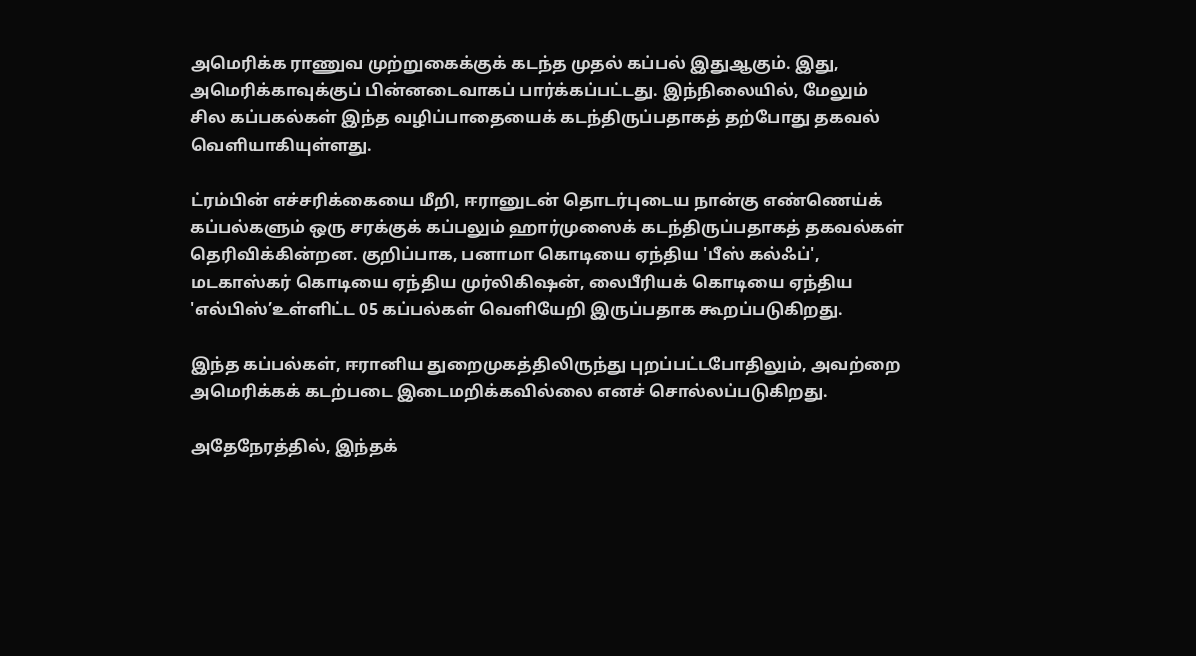அமெரிக்க ராணுவ முற்றுகைக்குக் கடந்த முதல் கப்பல் இதுஆகும். இது, அமெரிக்காவுக்குப் பின்னடைவாகப் பார்க்கப்பட்டது. இந்நிலையில், மேலும் சில கப்பகல்கள் இந்த வழிப்பாதையைக் கடந்திருப்பதாகத் தற்போது தகவல் வெளியாகியுள்ளது.

ட்ரம்பின் எச்சரிக்கையை மீறி, ஈரானுடன் தொடர்புடைய நான்கு எண்ணெய்க் கப்பல்களும் ஒரு சரக்குக் கப்பலும் ஹார்முஸைக் கடந்திருப்பதாகத் தகவல்கள் தெரிவிக்கின்றன. குறிப்பாக, பனாமா கொடியை ஏந்திய 'பீஸ் கல்ஃப்', மடகாஸ்கர் கொடியை ஏந்திய முர்லிகிஷன், லைபீரியக் கொடியை ஏந்திய 'எல்பிஸ்’உள்ளிட்ட 05 கப்பல்கள் வெளியேறி இருப்பதாக கூறப்படுகிறது.

இந்த கப்பல்கள், ஈரானிய துறைமுகத்திலிருந்து புறப்பட்டபோதிலும், அவற்றை அமெரிக்கக் கடற்படை இடைமறிக்கவில்லை எனச் சொல்லப்படுகிறது.

அதேநேரத்தில், இந்தக்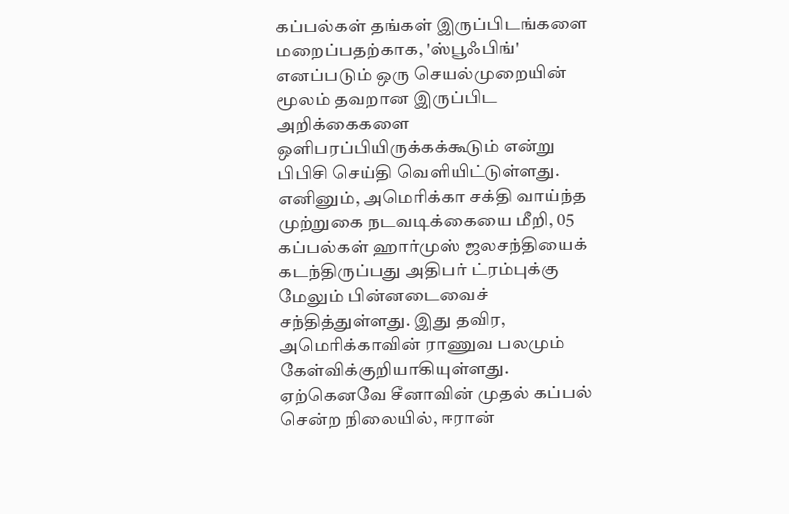கப்பல்கள் தங்கள் இருப்பிடங்களை மறைப்பதற்காக, 'ஸ்பூஃபிங்' எனப்படும் ஒரு செயல்முறையின் மூலம் தவறான இருப்பிட அறிக்கைகளை ஒளிபரப்பியிருக்கக்கூடும் என்று பிபிசி செய்தி வெளியிட்டுள்ளது. எனினும், அமெரிக்கா சக்தி வாய்ந்த முற்றுகை நடவடிக்கையை மீறி, 05 கப்பல்கள் ஹார்முஸ் ஜலசந்தியைக் கடந்திருப்பது அதிபர் ட்ரம்புக்கு மேலும் பின்னடைவைச் சந்தித்துள்ளது. இது தவிர, அமெரிக்காவின் ராணுவ பலமும் கேள்விக்குறியாகியுள்ளது. ஏற்கெனவே சீனாவின் முதல் கப்பல் சென்ற நிலையில், ஈரான்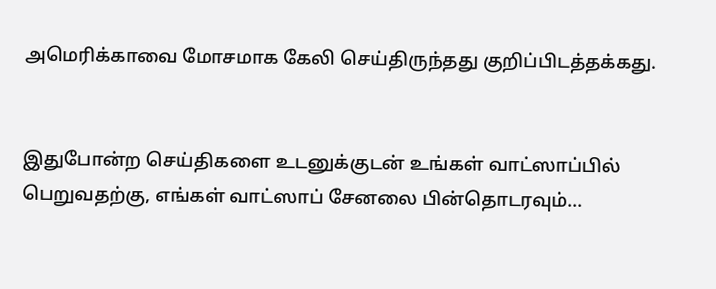அமெரிக்காவை மோசமாக கேலி செய்திருந்தது குறிப்பிடத்தக்கது.


இதுபோன்ற செய்திகளை உடனுக்குடன் உங்கள் வாட்ஸாப்பில் பெறுவதற்கு, எங்கள் வாட்ஸாப் சேனலை பின்தொடரவும்...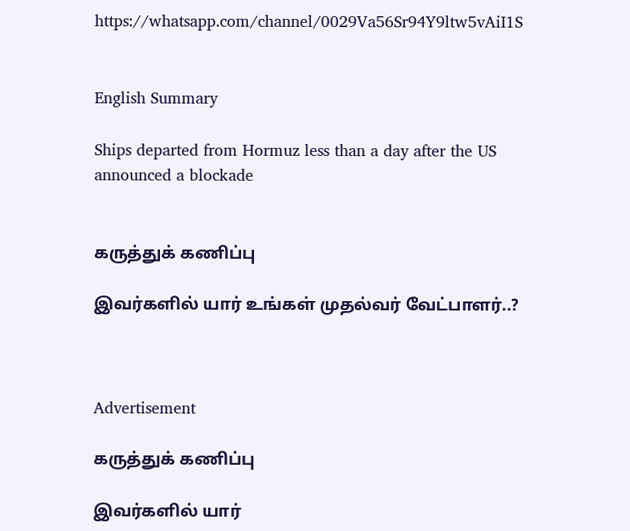https://whatsapp.com/channel/0029Va56Sr94Y9ltw5vAiI1S


English Summary

Ships departed from Hormuz less than a day after the US announced a blockade


கருத்துக் கணிப்பு

இவர்களில் யார் உங்கள் முதல்வர் வேட்பாளர்..?



Advertisement

கருத்துக் கணிப்பு

இவர்களில் யார்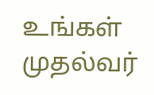உங்கள் முதல்வர்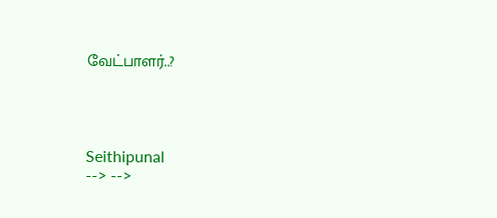வேட்பாளர்..?




Seithipunal
--> -->